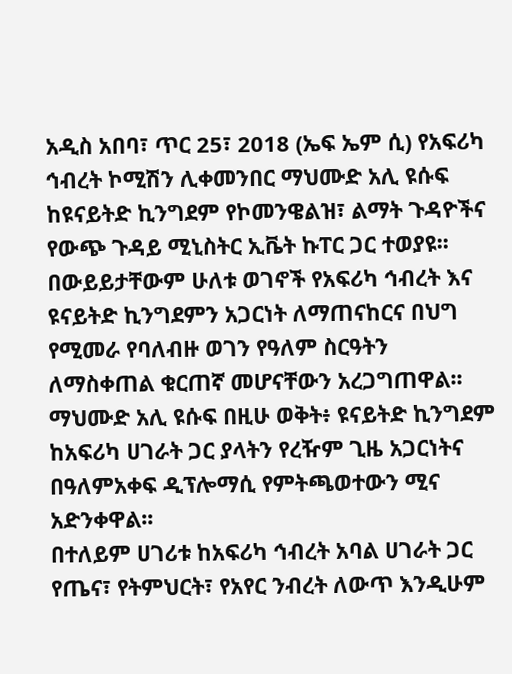አዲስ አበባ፣ ጥር 25፣ 2018 (ኤፍ ኤም ሲ) የአፍሪካ ኅብረት ኮሚሽን ሊቀመንበር ማህሙድ አሊ ዩሱፍ ከዩናይትድ ኪንግደም የኮመንዌልዝ፣ ልማት ጉዳዮችና የውጭ ጉዳይ ሚኒስትር ኢቬት ኩፐር ጋር ተወያዩ፡፡
በውይይታቸውም ሁለቱ ወገኖች የአፍሪካ ኅብረት እና ዩናይትድ ኪንግደምን አጋርነት ለማጠናከርና በህግ የሚመራ የባለብዙ ወገን የዓለም ስርዓትን ለማስቀጠል ቁርጠኛ መሆናቸውን አረጋግጠዋል፡፡
ማህሙድ አሊ ዩሱፍ በዚሁ ወቅት፥ ዩናይትድ ኪንግደም ከአፍሪካ ሀገራት ጋር ያላትን የረዥም ጊዜ አጋርነትና በዓለምአቀፍ ዲፕሎማሲ የምትጫወተውን ሚና አድንቀዋል፡፡
በተለይም ሀገሪቱ ከአፍሪካ ኅብረት አባል ሀገራት ጋር የጤና፣ የትምህርት፣ የአየር ንብረት ለውጥ እንዲሁም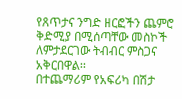የጸጥታና ንግድ ዘርፎችን ጨምሮ ቅድሚያ በሚሰጣቸው መስኮች ለምታደርገው ትብብር ምስጋና አቅርበዋል፡፡
በተጨማሪም የአፍሪካ በሽታ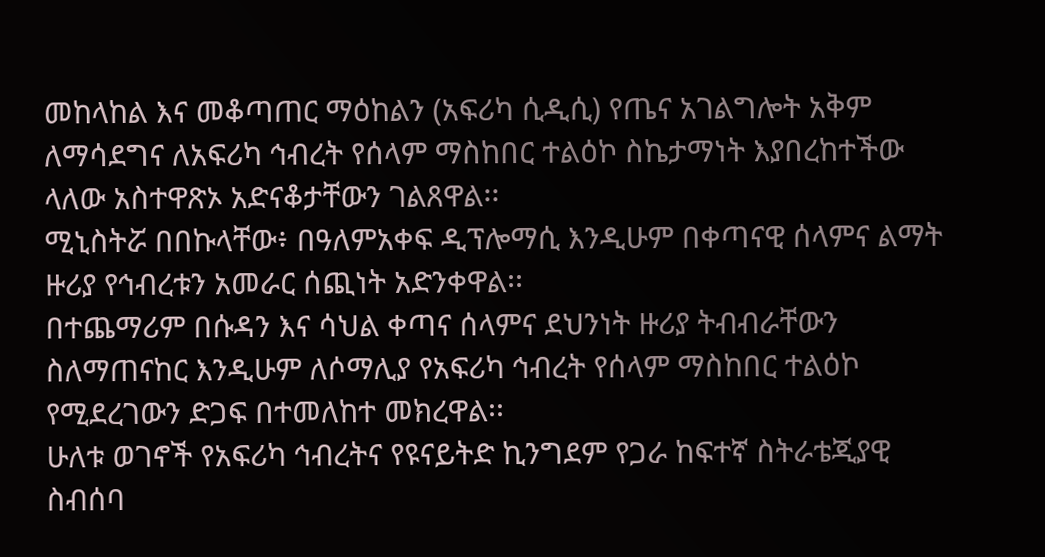መከላከል እና መቆጣጠር ማዕከልን (አፍሪካ ሲዲሲ) የጤና አገልግሎት አቅም ለማሳደግና ለአፍሪካ ኅብረት የሰላም ማስከበር ተልዕኮ ስኬታማነት እያበረከተችው ላለው አስተዋጽኦ አድናቆታቸውን ገልጸዋል፡፡
ሚኒስትሯ በበኩላቸው፥ በዓለምአቀፍ ዲፕሎማሲ እንዲሁም በቀጣናዊ ሰላምና ልማት ዙሪያ የኅብረቱን አመራር ሰጪነት አድንቀዋል፡፡
በተጨማሪም በሱዳን እና ሳህል ቀጣና ሰላምና ደህንነት ዙሪያ ትብብራቸውን ስለማጠናከር እንዲሁም ለሶማሊያ የአፍሪካ ኅብረት የሰላም ማስከበር ተልዕኮ የሚደረገውን ድጋፍ በተመለከተ መክረዋል፡፡
ሁለቱ ወገኖች የአፍሪካ ኅብረትና የዩናይትድ ኪንግደም የጋራ ከፍተኛ ስትራቴጂያዊ ስብሰባ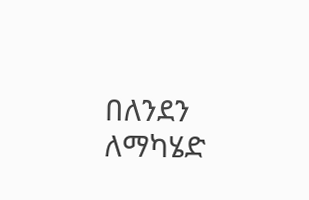በለንደን ለማካሄድ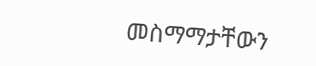መስማማታቸውን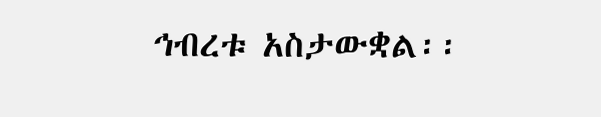ኅብረቱ አስታውቋል፡፡